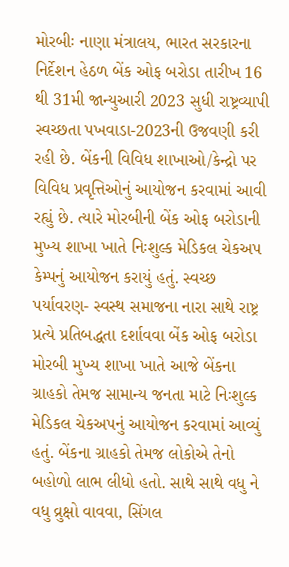મોરબીઃ નાણા મંત્રાલય, ભારત સરકારના નિર્દેશન હેઠળ બેંક ઓફ બરોડા તારીખ 16 થી 31મી જાન્યુઆરી 2023 સુધી રાષ્ટ્રવ્યાપી સ્વચ્છતા પખવાડા-2023ની ઉજવણી કરી રહી છે. બેંકની વિવિધ શાખાઓ/કેન્દ્રો પર વિવિધ પ્રવૃત્તિઓનું આયોજન કરવામાં આવી રહ્યું છે. ત્યારે મોરબીની બેંક ઓફ બરોડાની મુખ્ય શાખા ખાતે નિઃશુલ્ક મેડિકલ ચેકઅપ કેમ્પનું આયોજન કરાયું હતું. સ્વચ્છ પર્યાવરણ- સ્વસ્થ સમાજના નારા સાથે રાષ્ટ્ર પ્રત્યે પ્રતિબદ્ધતા દર્શાવવા બેંક ઓફ બરોડા મોરબી મુખ્ય શાખા ખાતે આજે બેંકના ગ્રાહકો તેમજ સામાન્ય જનતા માટે નિઃશુલ્ક મેડિકલ ચેકઅપનું આયોજન કરવામાં આવ્યું હતું. બેંકના ગ્રાહકો તેમજ લોકોએ તેનો બહોળો લાભ લીધો હતો. સાથે સાથે વધુ ને વધુ વ્રુક્ષો વાવવા, સિંગલ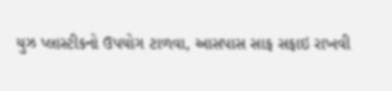યુઝ પ્લાસ્ટીકનો ઉપયોગ ટાળવા, આસપાસ સાફ સફાઇ રાખવી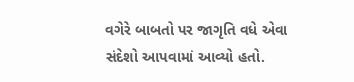વગેરે બાબતો પર જાગૃતિ વધે એવા સંદેશો આપવામાં આવ્યો હતો.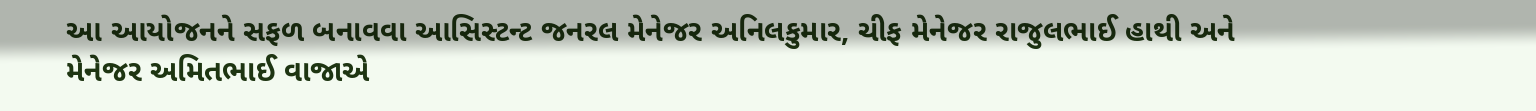આ આયોજનને સફળ બનાવવા આસિસ્ટન્ટ જનરલ મેનેજર અનિલકુમાર, ચીફ મેનેજર રાજુલભાઈ હાથી અને મેનેજર અમિતભાઈ વાજાએ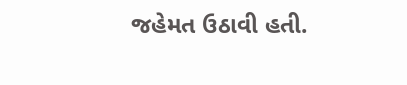જહેમત ઉઠાવી હતી.